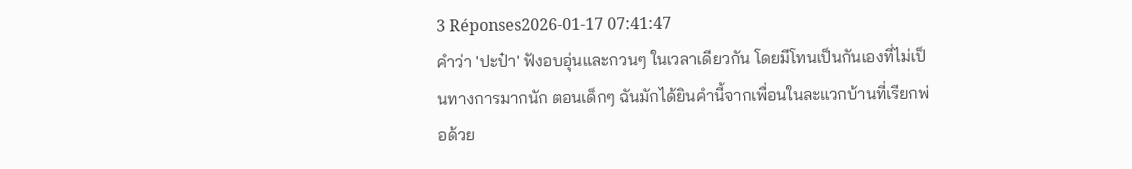3 Réponses2026-01-17 07:41:47
คำว่า 'ปะป๋า' ฟังอบอุ่นและกวนๆ ในเวลาเดียวกัน โดยมีโทนเป็นกันเองที่ไม่เป็นทางการมากนัก ตอนเด็กๆ ฉันมักได้ยินคำนี้จากเพื่อนในละแวกบ้านที่เรียกพ่อด้วย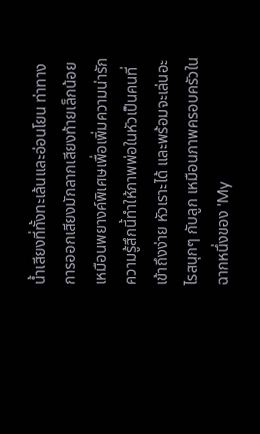น้ำเสียงที่ทั้งทะเล้นและอ่อนโยน ท่าทางการออกเสียงมักลากเสียงท้ายเล็กน้อยเหมือนพยางค์พิเศษเพื่อเพิ่มความน่ารัก ความรู้สึกนี้ทำให้ภาพพ่อในหัวเป็นคนที่เข้าถึงง่าย หัวเราะได้ และพร้อมจะเล่นอะไรสนุกๆ กับลูก เหมือนภาพครอบครัวในฉากหนึ่งของ 'My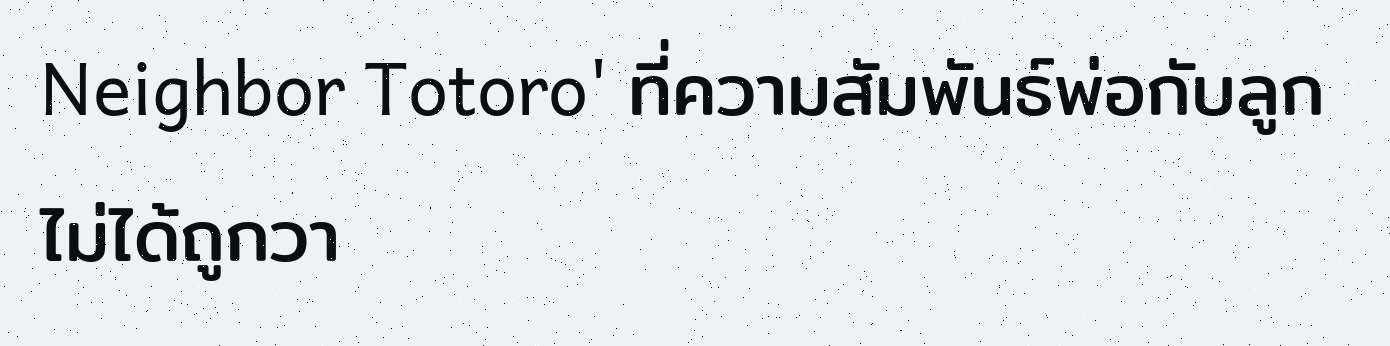Neighbor Totoro' ที่ความสัมพันธ์พ่อกับลูกไม่ได้ถูกวา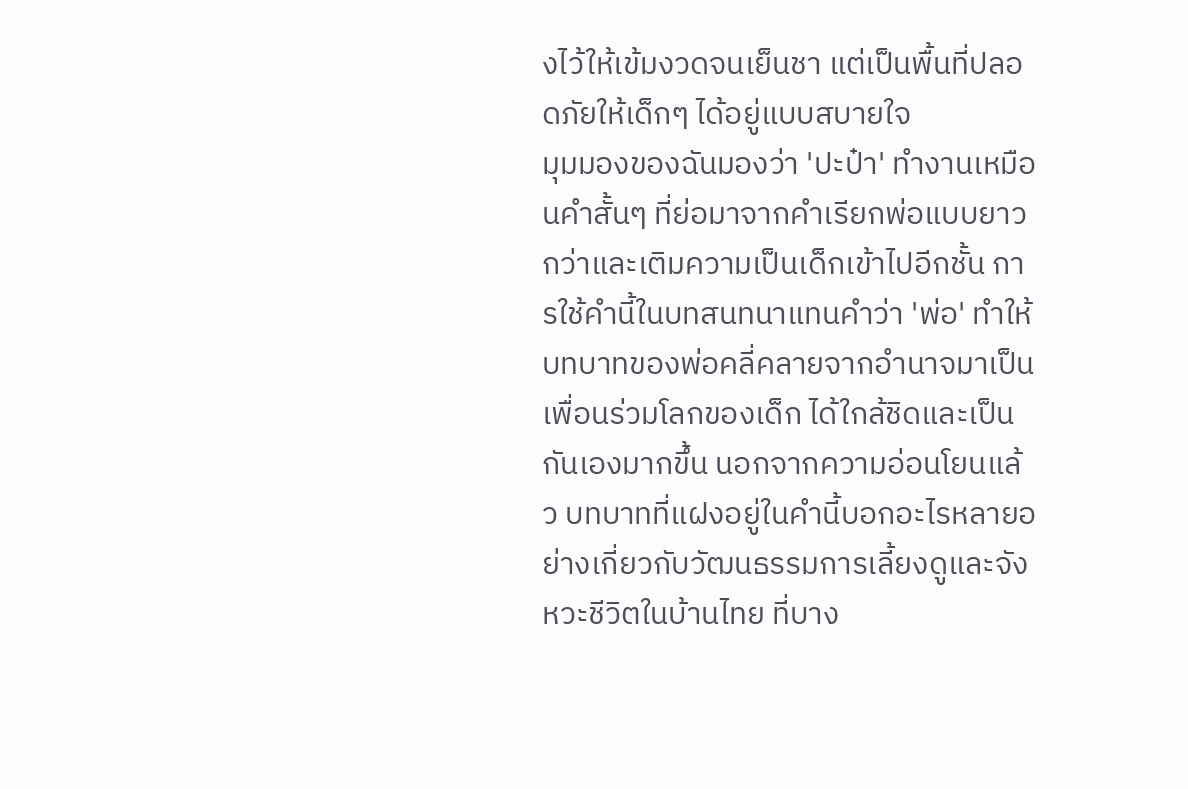งไว้ให้เข้มงวดจนเย็นชา แต่เป็นพื้นที่ปลอดภัยให้เด็กๆ ได้อยู่แบบสบายใจ
มุมมองของฉันมองว่า 'ปะป๋า' ทำงานเหมือนคำสั้นๆ ที่ย่อมาจากคำเรียกพ่อแบบยาวกว่าและเติมความเป็นเด็กเข้าไปอีกชั้น การใช้คำนี้ในบทสนทนาแทนคำว่า 'พ่อ' ทำให้บทบาทของพ่อคลี่คลายจากอำนาจมาเป็นเพื่อนร่วมโลกของเด็ก ได้ใกล้ชิดและเป็นกันเองมากขึ้น นอกจากความอ่อนโยนแล้ว บทบาทที่แฝงอยู่ในคำนี้บอกอะไรหลายอย่างเกี่ยวกับวัฒนธรรมการเลี้ยงดูและจังหวะชีวิตในบ้านไทย ที่บาง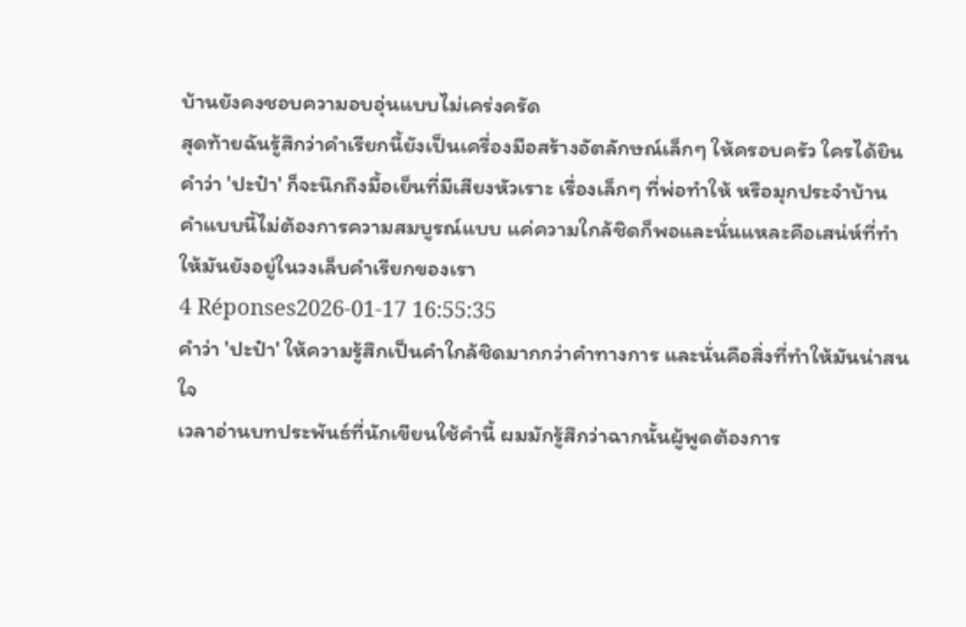บ้านยังคงชอบความอบอุ่นแบบไม่เคร่งครัด
สุดท้ายฉันรู้สึกว่าคำเรียกนี้ยังเป็นเครื่องมือสร้างอัตลักษณ์เล็กๆ ให้ครอบครัว ใครได้ยินคำว่า 'ปะป๋า' ก็จะนึกถึงมื้อเย็นที่มีเสียงหัวเราะ เรื่องเล็กๆ ที่พ่อทำให้ หรือมุกประจำบ้าน คำแบบนี้ไม่ต้องการความสมบูรณ์แบบ แค่ความใกล้ชิดก็พอและนั่นแหละคือเสน่ห์ที่ทำให้มันยังอยู่ในวงเล็บคำเรียกของเรา
4 Réponses2026-01-17 16:55:35
คำว่า 'ปะป๋า' ให้ความรู้สึกเป็นคำใกล้ชิดมากกว่าคำทางการ และนั่นคือสิ่งที่ทำให้มันน่าสนใจ
เวลาอ่านบทประพันธ์ที่นักเขียนใช้คำนี้ ผมมักรู้สึกว่าฉากนั้นผู้พูดต้องการ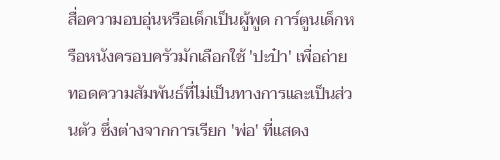สื่อความอบอุ่นหรือเด็กเป็นผู้พูด การ์ตูนเด็กหรือหนังครอบครัวมักเลือกใช้ 'ปะป๋า' เพื่อถ่ายทอดความสัมพันธ์ที่ไม่เป็นทางการและเป็นส่วนตัว ซึ่งต่างจากการเรียก 'พ่อ' ที่แสดง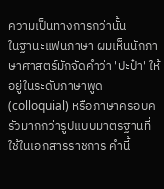ความเป็นทางการกว่านั้น
ในฐานะแฟนภาษา ผมเห็นนักภาษาศาสตร์มักจัดคำว่า 'ปะป๋า' ให้อยู่ในระดับภาษาพูด (colloquial) หรือภาษาครอบครัวมากกว่ารูปแบบมาตรฐานที่ใช้ในเอกสารราชการ คำนี้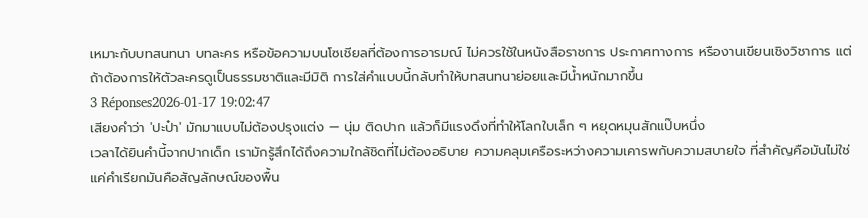เหมาะกับบทสนทนา บทละคร หรือข้อความบนโซเชียลที่ต้องการอารมณ์ ไม่ควรใช้ในหนังสือราชการ ประกาศทางการ หรืองานเขียนเชิงวิชาการ แต่ถ้าต้องการให้ตัวละครดูเป็นธรรมชาติและมีมิติ การใส่คำแบบนี้กลับทำให้บทสนทนาย่อยและมีน้ำหนักมากขึ้น
3 Réponses2026-01-17 19:02:47
เสียงคำว่า 'ปะป๋า' มักมาแบบไม่ต้องปรุงแต่ง — นุ่ม ติดปาก แล้วก็มีแรงดึงที่ทำให้โลกใบเล็ก ๆ หยุดหมุนสักแป๊บหนึ่ง
เวลาได้ยินคำนี้จากปากเด็ก เรามักรู้สึกได้ถึงความใกล้ชิดที่ไม่ต้องอธิบาย ความคลุมเครือระหว่างความเคารพกับความสบายใจ ที่สำคัญคือมันไม่ใช่แค่คำเรียกมันคือสัญลักษณ์ของพื้น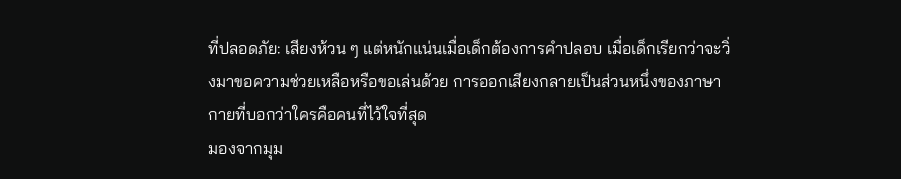ที่ปลอดภัย: เสียงห้วน ๆ แต่หนักแน่นเมื่อเด็กต้องการคำปลอบ เมื่อเด็กเรียกว่าจะวิ่งมาขอความช่วยเหลือหรือขอเล่นด้วย การออกเสียงกลายเป็นส่วนหนึ่งของภาษากายที่บอกว่าใครคือคนที่ไว้ใจที่สุด
มองจากมุม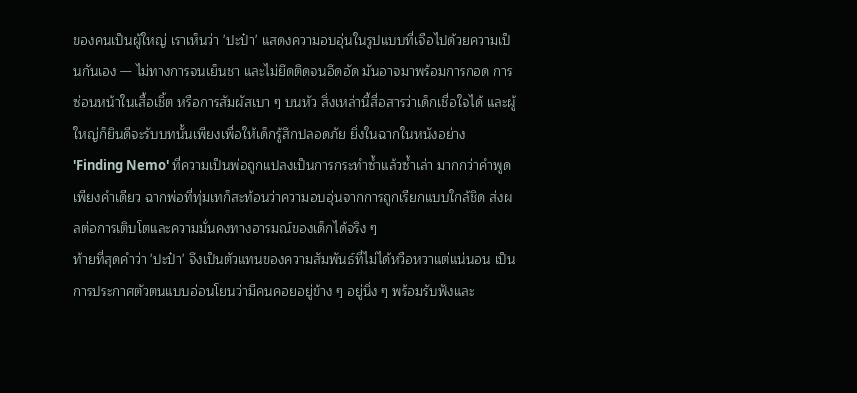ของคนเป็นผู้ใหญ่ เราเห็นว่า 'ปะป๋า' แสดงความอบอุ่นในรูปแบบที่เจือไปด้วยความเป็นกันเอง — ไม่ทางการจนเย็นชา และไม่ยึดติดจนอึดอัด มันอาจมาพร้อมการกอด การซ่อนหน้าในเสื้อเชิ้ต หรือการสัมผัสเบา ๆ บนหัว สิ่งเหล่านี้สื่อสารว่าเด็กเชื่อใจได้ และผู้ใหญ่ก็ยินดีจะรับบทนั้นเพียงเพื่อให้เด็กรู้สึกปลอดภัย ยิ่งในฉากในหนังอย่าง 'Finding Nemo' ที่ความเป็นพ่อถูกแปลงเป็นการกระทำซ้ำแล้วซ้ำเล่า มากกว่าคำพูดเพียงคำเดียว ฉากพ่อที่ทุ่มเทก็สะท้อนว่าความอบอุ่นจากการถูกเรียกแบบใกล้ชิด ส่งผลต่อการเติบโตและความมั่นคงทางอารมณ์ของเด็กได้จริง ๆ
ท้ายที่สุดคำว่า 'ปะป๋า' จึงเป็นตัวแทนของความสัมพันธ์ที่ไม่ได้หวือหวาแต่แน่นอน เป็นการประกาศตัวตนแบบอ่อนโยนว่ามีคนคอยอยู่ข้าง ๆ อยู่นิ่ง ๆ พร้อมรับฟังและ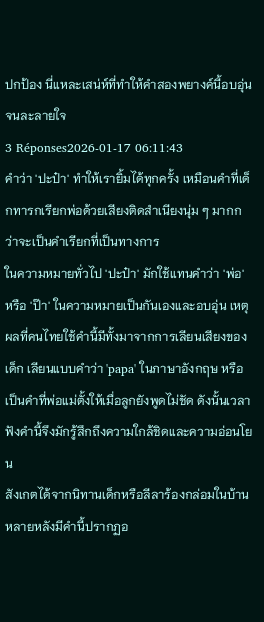ปกป้อง นี่แหละเสน่ห์ที่ทำให้คำสองพยางค์นี้อบอุ่นจนละลายใจ
3 Réponses2026-01-17 06:11:43
คำว่า 'ปะป๋า' ทำให้เรายิ้มได้ทุกครั้ง เหมือนคำที่เด็กทารกเรียกพ่อด้วยเสียงติดสำเนียงนุ่ม ๆ มากกว่าจะเป็นคำเรียกที่เป็นทางการ
ในความหมายทั่วไป 'ปะป๋า' มักใช้แทนคำว่า 'พ่อ' หรือ 'ป๊า' ในความหมายเป็นกันเองและอบอุ่น เหตุผลที่คนไทยใช้คำนี้มีทั้งมาจากการเลียนเสียงของเด็ก เลียนแบบคำว่า 'papa' ในภาษาอังกฤษ หรือเป็นคำที่พ่อแม่ตั้งให้เมื่อลูกยังพูดไม่ชัด ดังนั้นเวลาฟังคำนี้จึงมักรู้สึกถึงความใกล้ชิดและความอ่อนโยน
สังเกตได้จากนิทานเด็กหรือลีลาร้องกล่อมในบ้านหลายหลังมีคำนี้ปรากฏอ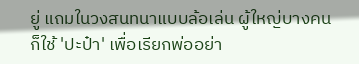ยู่ แถมในวงสนทนาแบบล้อเล่น ผู้ใหญ่บางคนก็ใช้ 'ปะป๋า' เพื่อเรียกพ่ออย่า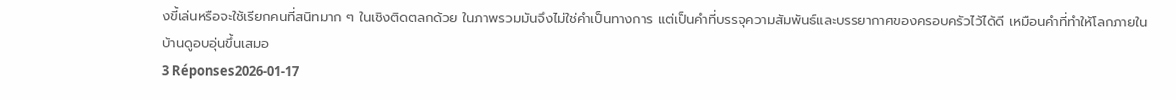งขี้เล่นหรือจะใช้เรียกคนที่สนิทมาก ๆ ในเชิงติดตลกด้วย ในภาพรวมมันจึงไม่ใช่คำเป็นทางการ แต่เป็นคำที่บรรจุความสัมพันธ์และบรรยากาศของครอบครัวไว้ได้ดี เหมือนคำที่ทำให้โลกภายในบ้านดูอบอุ่นขึ้นเสมอ
3 Réponses2026-01-17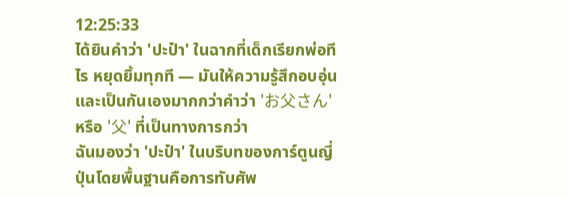12:25:33
ได้ยินคำว่า 'ปะป๋า' ในฉากที่เด็กเรียกพ่อทีไร หยุดยิ้มทุกที — มันให้ความรู้สึกอบอุ่นและเป็นกันเองมากกว่าคำว่า 'お父さん' หรือ '父' ที่เป็นทางการกว่า
ฉันมองว่า 'ปะป๋า' ในบริบทของการ์ตูนญี่ปุ่นโดยพื้นฐานคือการทับศัพ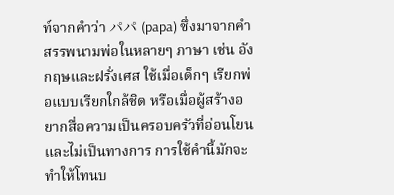ท์จากคำว่า パパ (papa) ซึ่งมาจากคำสรรพนามพ่อในหลายๆ ภาษา เช่น อังกฤษและฝรั่งเศส ใช้เมื่อเด็กๆ เรียกพ่อแบบเรียกใกล้ชิด หรือเมื่อผู้สร้างอยากสื่อความเป็นครอบครัวที่อ่อนโยนและไม่เป็นทางการ การใช้คำนี้มักจะทำให้โทนบ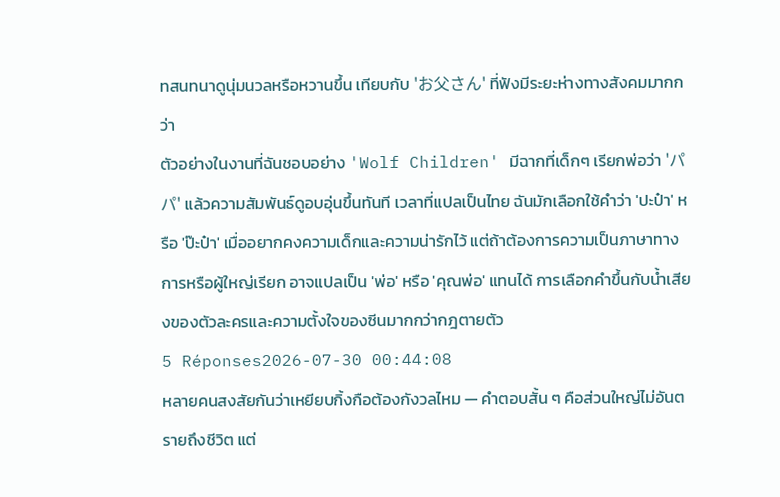ทสนทนาดูนุ่มนวลหรือหวานขึ้น เทียบกับ 'お父さん' ที่ฟังมีระยะห่างทางสังคมมากกว่า
ตัวอย่างในงานที่ฉันชอบอย่าง 'Wolf Children' มีฉากที่เด็กๆ เรียกพ่อว่า 'パパ' แล้วความสัมพันธ์ดูอบอุ่นขึ้นทันที เวลาที่แปลเป็นไทย ฉันมักเลือกใช้คำว่า 'ปะป๋า' หรือ 'ป๊ะป๋า' เมื่ออยากคงความเด็กและความน่ารักไว้ แต่ถ้าต้องการความเป็นภาษาทางการหรือผู้ใหญ่เรียก อาจแปลเป็น 'พ่อ' หรือ 'คุณพ่อ' แทนได้ การเลือกคำขึ้นกับน้ำเสียงของตัวละครและความตั้งใจของซีนมากกว่ากฎตายตัว
5 Réponses2026-07-30 00:44:08
หลายคนสงสัยกันว่าเหยียบกิ้งกือต้องกังวลไหม — คำตอบสั้น ๆ คือส่วนใหญ่ไม่อันตรายถึงชีวิต แต่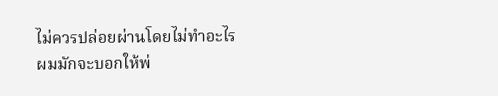ไม่ควรปล่อยผ่านโดยไม่ทำอะไร
ผมมักจะบอกให้พ่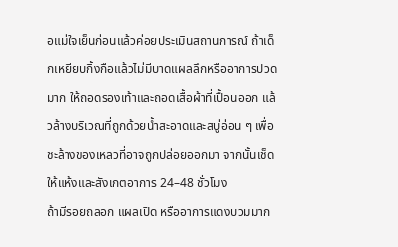อแม่ใจเย็นก่อนแล้วค่อยประเมินสถานการณ์ ถ้าเด็กเหยียบกิ้งกือแล้วไม่มีบาดแผลลึกหรืออาการปวดมาก ให้ถอดรองเท้าและถอดเสื้อผ้าที่เปื้อนออก แล้วล้างบริเวณที่ถูกด้วยน้ำสะอาดและสบู่อ่อน ๆ เพื่อชะล้างของเหลวที่อาจถูกปล่อยออกมา จากนั้นเช็ดให้แห้งและสังเกตอาการ 24–48 ชั่วโมง
ถ้ามีรอยถลอก แผลเปิด หรืออาการแดงบวมมาก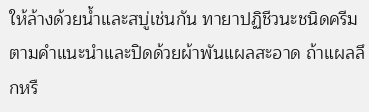ให้ล้างด้วยน้ำและสบู่เช่นกัน ทายาปฏิชีวนะชนิดครีมตามคำแนะนำและปิดด้วยผ้าพันแผลสะอาด ถ้าแผลลึกหรื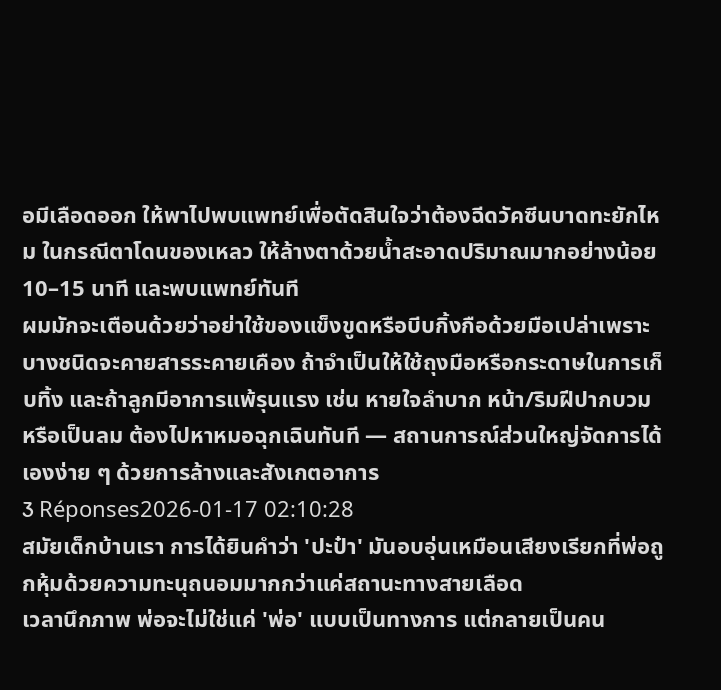อมีเลือดออก ให้พาไปพบแพทย์เพื่อตัดสินใจว่าต้องฉีดวัคซีนบาดทะยักไหม ในกรณีตาโดนของเหลว ให้ล้างตาด้วยน้ำสะอาดปริมาณมากอย่างน้อย 10–15 นาที และพบแพทย์ทันที
ผมมักจะเตือนด้วยว่าอย่าใช้ของแข็งขูดหรือบีบกิ้งกือด้วยมือเปล่าเพราะบางชนิดจะคายสารระคายเคือง ถ้าจำเป็นให้ใช้ถุงมือหรือกระดาษในการเก็บทิ้ง และถ้าลูกมีอาการแพ้รุนแรง เช่น หายใจลำบาก หน้า/ริมฝีปากบวม หรือเป็นลม ต้องไปหาหมอฉุกเฉินทันที — สถานการณ์ส่วนใหญ่จัดการได้เองง่าย ๆ ด้วยการล้างและสังเกตอาการ
3 Réponses2026-01-17 02:10:28
สมัยเด็กบ้านเรา การได้ยินคำว่า 'ปะป๋า' มันอบอุ่นเหมือนเสียงเรียกที่พ่อถูกหุ้มด้วยความทะนุถนอมมากกว่าแค่สถานะทางสายเลือด
เวลานึกภาพ พ่อจะไม่ใช่แค่ 'พ่อ' แบบเป็นทางการ แต่กลายเป็นคน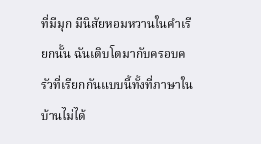ที่มีมุก มีนิสัยหอมหวานในคำเรียกนั้น ฉันเติบโตมากับครอบครัวที่เรียกกันแบบนี้ทั้งที่ภาษาในบ้านไม่ได้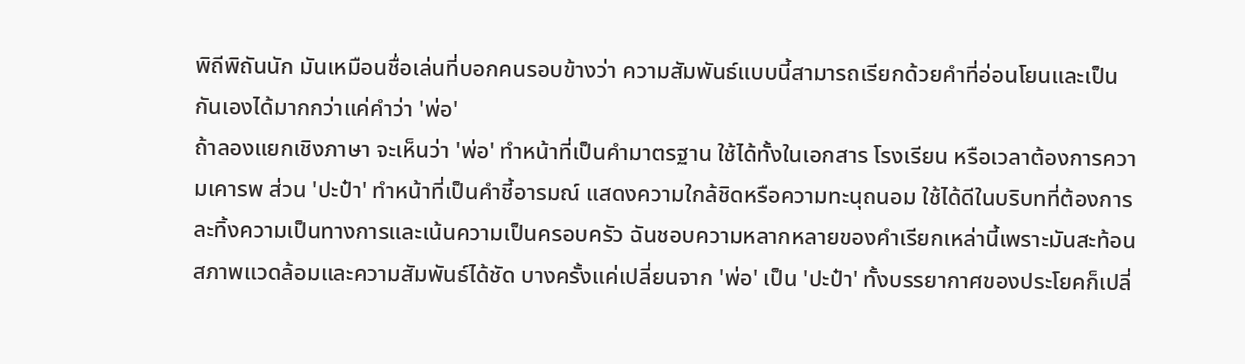พิถีพิถันนัก มันเหมือนชื่อเล่นที่บอกคนรอบข้างว่า ความสัมพันธ์แบบนี้สามารถเรียกด้วยคำที่อ่อนโยนและเป็นกันเองได้มากกว่าแค่คำว่า 'พ่อ'
ถ้าลองแยกเชิงภาษา จะเห็นว่า 'พ่อ' ทำหน้าที่เป็นคำมาตรฐาน ใช้ได้ทั้งในเอกสาร โรงเรียน หรือเวลาต้องการความเคารพ ส่วน 'ปะป๋า' ทำหน้าที่เป็นคำชี้อารมณ์ แสดงความใกล้ชิดหรือความทะนุถนอม ใช้ได้ดีในบริบทที่ต้องการละทิ้งความเป็นทางการและเน้นความเป็นครอบครัว ฉันชอบความหลากหลายของคำเรียกเหล่านี้เพราะมันสะท้อนสภาพแวดล้อมและความสัมพันธ์ได้ชัด บางครั้งแค่เปลี่ยนจาก 'พ่อ' เป็น 'ปะป๋า' ทั้งบรรยากาศของประโยคก็เปลี่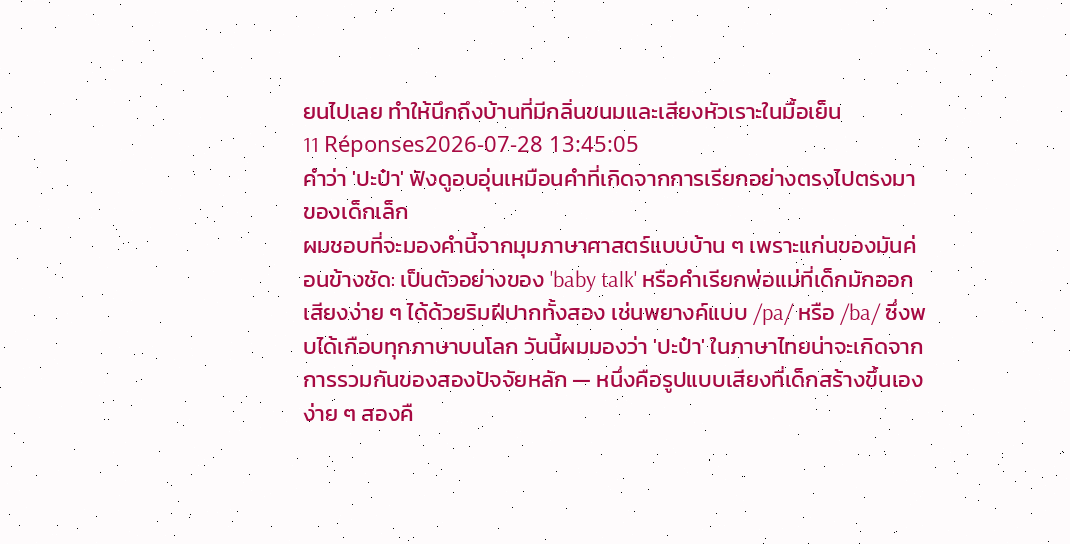ยนไปเลย ทำให้นึกถึงบ้านที่มีกลิ่นขนมและเสียงหัวเราะในมื้อเย็น
11 Réponses2026-07-28 13:45:05
คำว่า 'ปะป๋า' ฟังดูอบอุ่นเหมือนคำที่เกิดจากการเรียกอย่างตรงไปตรงมาของเด็กเล็ก
ผมชอบที่จะมองคำนี้จากมุมภาษาศาสตร์แบบบ้าน ๆ เพราะแก่นของมันค่อนข้างชัด: เป็นตัวอย่างของ 'baby talk' หรือคำเรียกพ่อแม่ที่เด็กมักออกเสียงง่าย ๆ ได้ด้วยริมฝีปากทั้งสอง เช่นพยางค์แบบ /pa/ หรือ /ba/ ซึ่งพบได้เกือบทุกภาษาบนโลก วันนี้ผมมองว่า 'ปะป๋า' ในภาษาไทยน่าจะเกิดจากการรวมกันของสองปัจจัยหลัก — หนึ่งคือรูปแบบเสียงที่เด็กสร้างขึ้นเองง่าย ๆ สองคื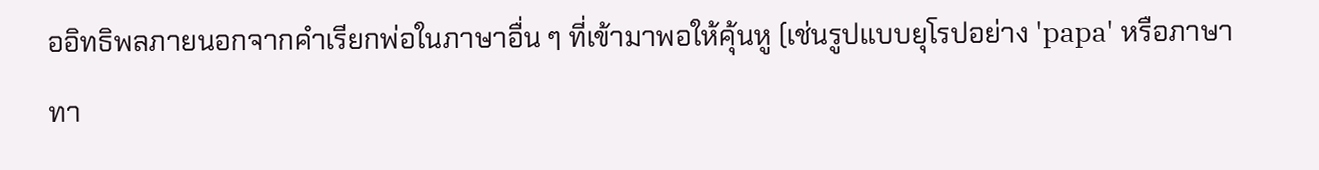ออิทธิพลภายนอกจากคำเรียกพ่อในภาษาอื่น ๆ ที่เข้ามาพอให้คุ้นหู (เช่นรูปแบบยุโรปอย่าง 'papa' หรือภาษาทา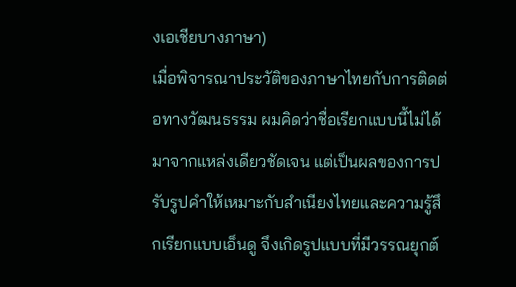งเอเชียบางภาษา)
เมื่อพิจารณาประวัติของภาษาไทยกับการติดต่อทางวัฒนธรรม ผมคิดว่าชื่อเรียกแบบนี้ไม่ได้มาจากแหล่งเดียวชัดเจน แต่เป็นผลของการปรับรูปคำให้เหมาะกับสำเนียงไทยและความรู้สึกเรียกแบบเอ็นดู จึงเกิดรูปแบบที่มีวรรณยุกต์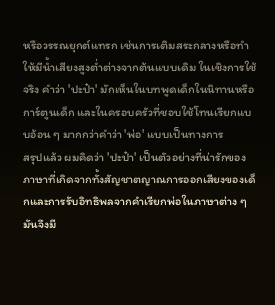หรือวรรณยุกต์แทรก เช่นการเติมสระกลางหรือทำให้มีน้ำเสียงสูงต่ำต่างจากต้นแบบเดิม ในเชิงการใช้จริง คำว่า 'ปะป๋า' มักเห็นในบทพูดเด็กในนิทานหรือการ์ตูนเด็ก และในครอบครัวที่ชอบใช้โทนเรียกแบบอ้อน ๆ มากกว่าคำว่า 'พ่อ' แบบเป็นทางการ
สรุปแล้ว ผมคิดว่า 'ปะป๋า' เป็นตัวอย่างที่น่ารักของภาษาที่เกิดจากทั้งสัญชาตญาณการออกเสียงของเด็กและการรับอิทธิพลจากคำเรียกพ่อในภาษาต่าง ๆ มันจึงมี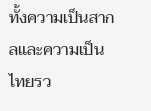ทั้งความเป็นสากลและความเป็นไทยรว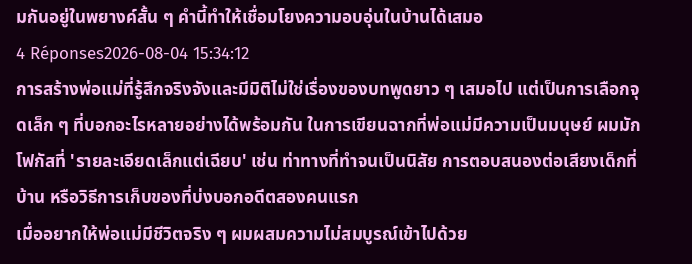มกันอยู่ในพยางค์สั้น ๆ คำนี้ทำให้เชื่อมโยงความอบอุ่นในบ้านได้เสมอ
4 Réponses2026-08-04 15:34:12
การสร้างพ่อแม่ที่รู้สึกจริงจังและมีมิติไม่ใช่เรื่องของบทพูดยาว ๆ เสมอไป แต่เป็นการเลือกจุดเล็ก ๆ ที่บอกอะไรหลายอย่างได้พร้อมกัน ในการเขียนฉากที่พ่อแม่มีความเป็นมนุษย์ ผมมักโฟกัสที่ 'รายละเอียดเล็กแต่เฉียบ' เช่น ท่าทางที่ทำจนเป็นนิสัย การตอบสนองต่อเสียงเด็กที่บ้าน หรือวิธีการเก็บของที่บ่งบอกอดีตสองคนแรก
เมื่ออยากให้พ่อแม่มีชีวิตจริง ๆ ผมผสมความไม่สมบูรณ์เข้าไปด้วย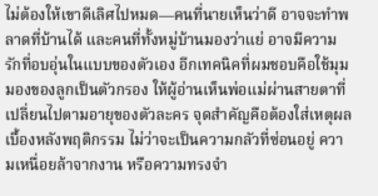ไม่ต้องให้เขาดีเลิศไปหมด—คนที่นายเห็นว่าดี อาจจะทำพลาดที่บ้านได้ และคนที่ทั้งหมู่บ้านมองว่าแย่ อาจมีความรักที่อบอุ่นในแบบของตัวเอง อีกเทคนิคที่ผมชอบคือใช้มุมมองของลูกเป็นตัวกรอง ให้ผู้อ่านเห็นพ่อแม่ผ่านสายตาที่เปลี่ยนไปตามอายุของตัวละคร จุดสำคัญคือต้องใส่เหตุผลเบื้องหลังพฤติกรรม ไม่ว่าจะเป็นความกลัวที่ซ่อนอยู่ ความเหนื่อยล้าจากงาน หรือความทรงจำ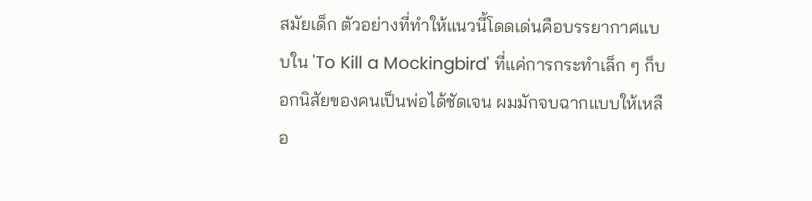สมัยเด็ก ตัวอย่างที่ทำให้แนวนี้โดดเด่นคือบรรยากาศแบบใน 'To Kill a Mockingbird' ที่แค่การกระทำเล็ก ๆ ก็บอกนิสัยของคนเป็นพ่อได้ชัดเจน ผมมักจบฉากแบบให้เหลือ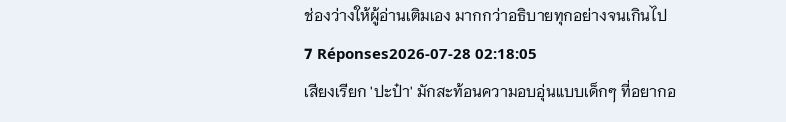ช่องว่างให้ผู้อ่านเติมเอง มากกว่าอธิบายทุกอย่างจนเกินไป
7 Réponses2026-07-28 02:18:05
เสียงเรียก 'ปะป๋า' มักสะท้อนความอบอุ่นแบบเด็กๆ ที่อยากอ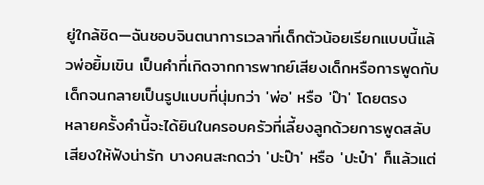ยู่ใกล้ชิด—ฉันชอบจินตนาการเวลาที่เด็กตัวน้อยเรียกแบบนี้แล้วพ่อยิ้มเขิน เป็นคำที่เกิดจากการพากย์เสียงเด็กหรือการพูดกับเด็กจนกลายเป็นรูปแบบที่นุ่มกว่า 'พ่อ' หรือ 'ป๊า' โดยตรง
หลายครั้งคำนี้จะได้ยินในครอบครัวที่เลี้ยงลูกด้วยการพูดสลับเสียงให้ฟังน่ารัก บางคนสะกดว่า 'ปะป๊า' หรือ 'ปะป๋า' ก็แล้วแต่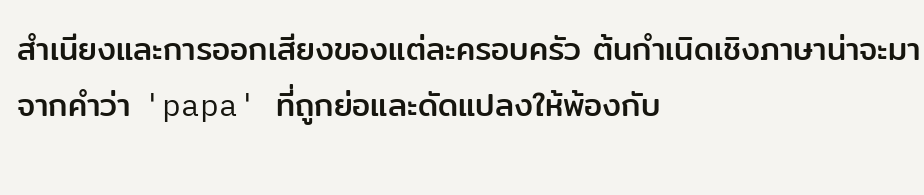สำเนียงและการออกเสียงของแต่ละครอบครัว ต้นกำเนิดเชิงภาษาน่าจะมาจากคำว่า 'papa' ที่ถูกย่อและดัดแปลงให้พ้องกับ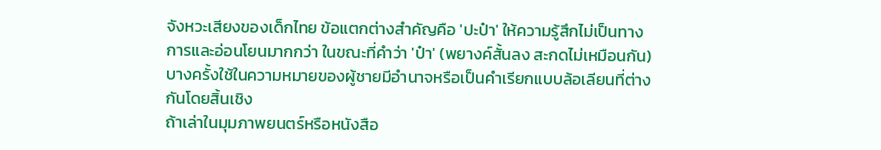จังหวะเสียงของเด็กไทย ข้อแตกต่างสำคัญคือ 'ปะป๋า' ให้ความรู้สึกไม่เป็นทางการและอ่อนโยนมากกว่า ในขณะที่คำว่า 'ป๋า' (พยางค์สั้นลง สะกดไม่เหมือนกัน) บางครั้งใช้ในความหมายของผู้ชายมีอำนาจหรือเป็นคำเรียกแบบล้อเลียนที่ต่างกันโดยสิ้นเชิง
ถ้าเล่าในมุมภาพยนตร์หรือหนังสือ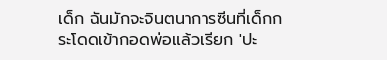เด็ก ฉันมักจะจินตนาการซีนที่เด็กกระโดดเข้ากอดพ่อแล้วเรียก 'ปะ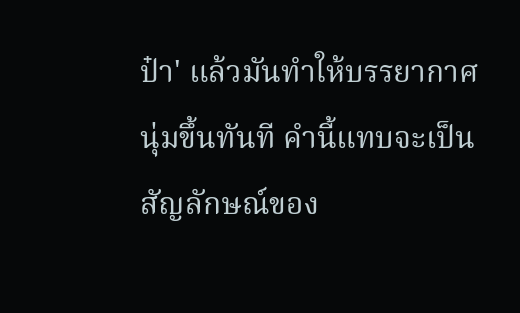ป๋า' แล้วมันทำให้บรรยากาศนุ่มขึ้นทันที คำนี้แทบจะเป็นสัญลักษณ์ของ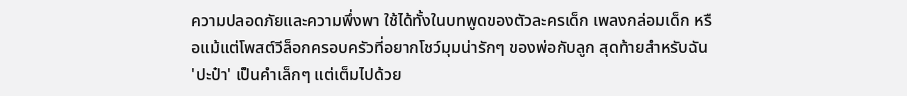ความปลอดภัยและความพึ่งพา ใช้ได้ทั้งในบทพูดของตัวละครเด็ก เพลงกล่อมเด็ก หรือแม้แต่โพสต์วีล็อกครอบครัวที่อยากโชว์มุมน่ารักๆ ของพ่อกับลูก สุดท้ายสำหรับฉัน 'ปะป๋า' เป็นคำเล็กๆ แต่เต็มไปด้วย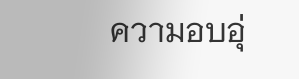ความอบอุ่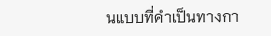นแบบที่คำเป็นทางกา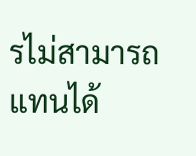รไม่สามารถแทนได้